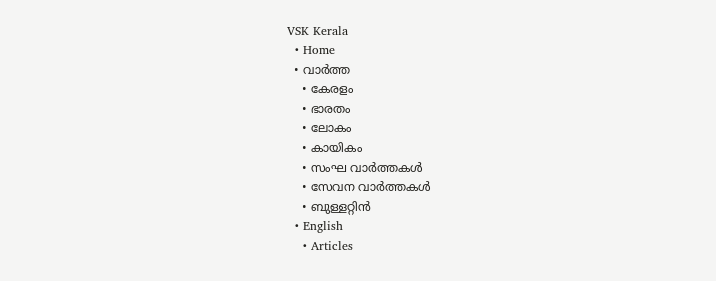VSK Kerala
  • Home
  • വാര്‍ത്ത
    • കേരളം
    • ഭാരതം
    • ലോകം
    • കായികം
    • സംഘ വാര്‍ത്തകള്‍
    • സേവന വാര്‍ത്തകള്‍
    • ബുള്ളറ്റിൻ
  • English
    • Articles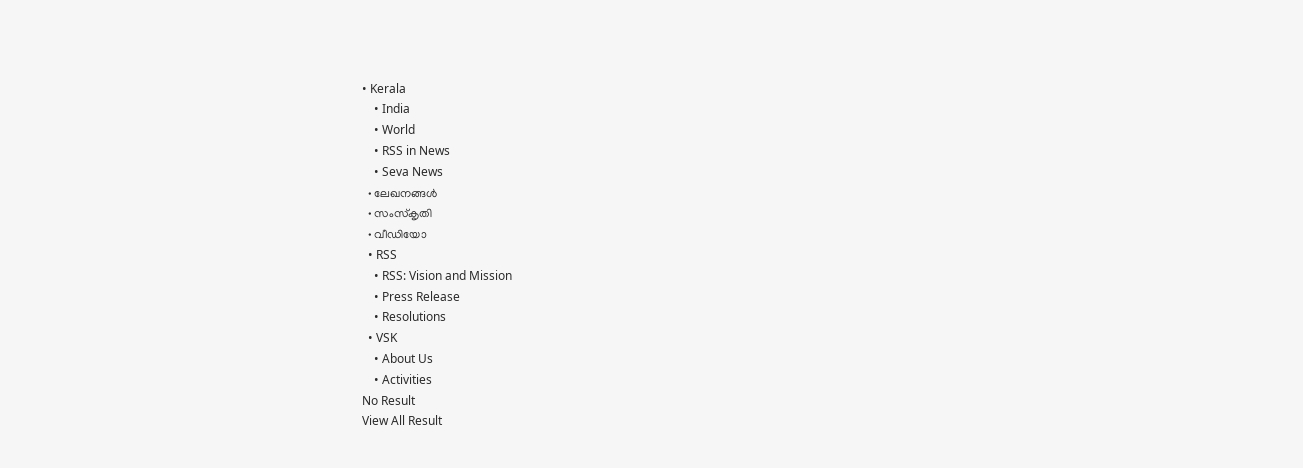• Kerala
    • India
    • World
    • RSS in News
    • Seva News
  • ലേഖനങ്ങള്‍
  • സംസ്കൃതി
  • വീഡിയോ
  • RSS
    • RSS: Vision and Mission
    • Press Release
    • Resolutions
  • VSK
    • About Us
    • Activities
No Result
View All Result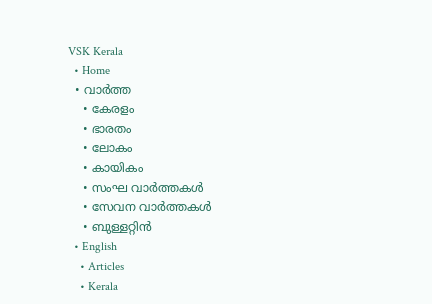VSK Kerala
  • Home
  • വാര്‍ത്ത
    • കേരളം
    • ഭാരതം
    • ലോകം
    • കായികം
    • സംഘ വാര്‍ത്തകള്‍
    • സേവന വാര്‍ത്തകള്‍
    • ബുള്ളറ്റിൻ
  • English
    • Articles
    • Kerala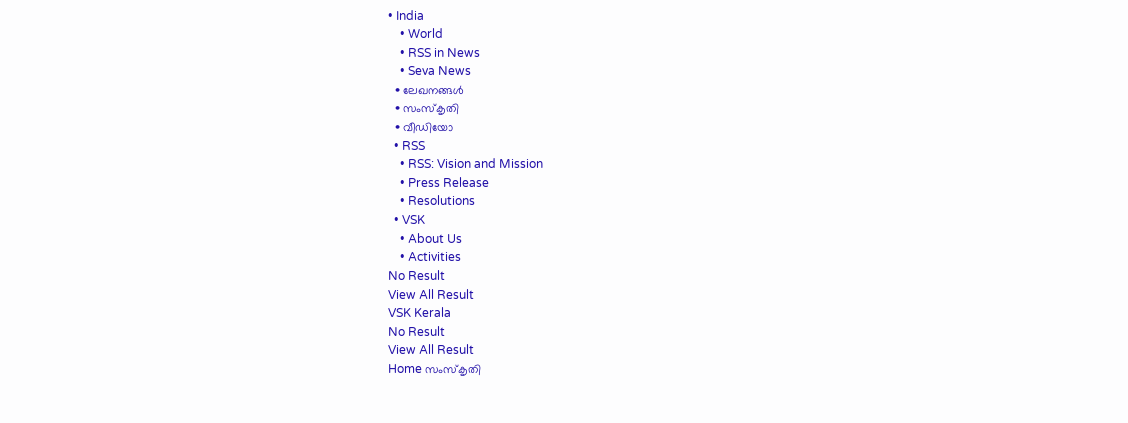• India
    • World
    • RSS in News
    • Seva News
  • ലേഖനങ്ങള്‍
  • സംസ്കൃതി
  • വീഡിയോ
  • RSS
    • RSS: Vision and Mission
    • Press Release
    • Resolutions
  • VSK
    • About Us
    • Activities
No Result
View All Result
VSK Kerala
No Result
View All Result
Home സംസ്കൃതി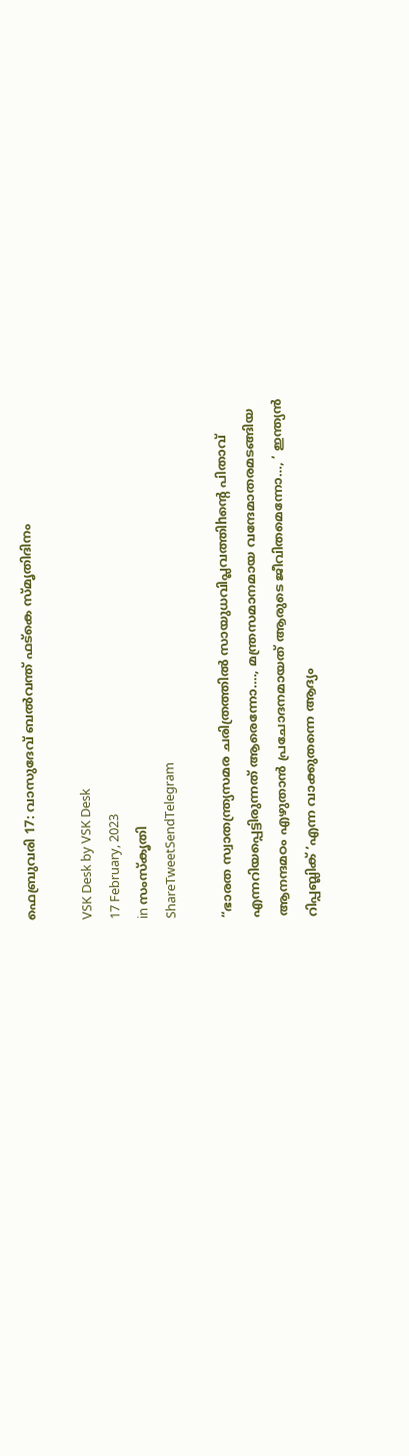ഫെബ്രുവരി 17: വാസുദേവ് ബൽവന്ത് ഫട്കെ സ്മൃതിദിനം

VSK Desk by VSK Desk
17 February, 2023
in സംസ്കൃതി
ShareTweetSendTelegram

“ഭാരത സ്വാതന്ത്ര്യസമര ചരിത്രത്തില്‍ സായുധവിപ്ലവത്തിhന്റെ പിതാവ് എന്നറിയപ്പെട്ടിരുന്നത് ആരെന്നോ…., മന്ത്രസമാനമായ വന്ദേമാതരമടങ്ങിയ ആനന്ദമഠം എഴുതാന്‍ പ്രചോദനമായത് ആരുടെ ജീവിതമെന്നോ…, ‘ ഇന്ത്യന്‍ റിപ്പബ്ലിക് ‘എന്ന വാക്കുതന്നെ ആദ്യം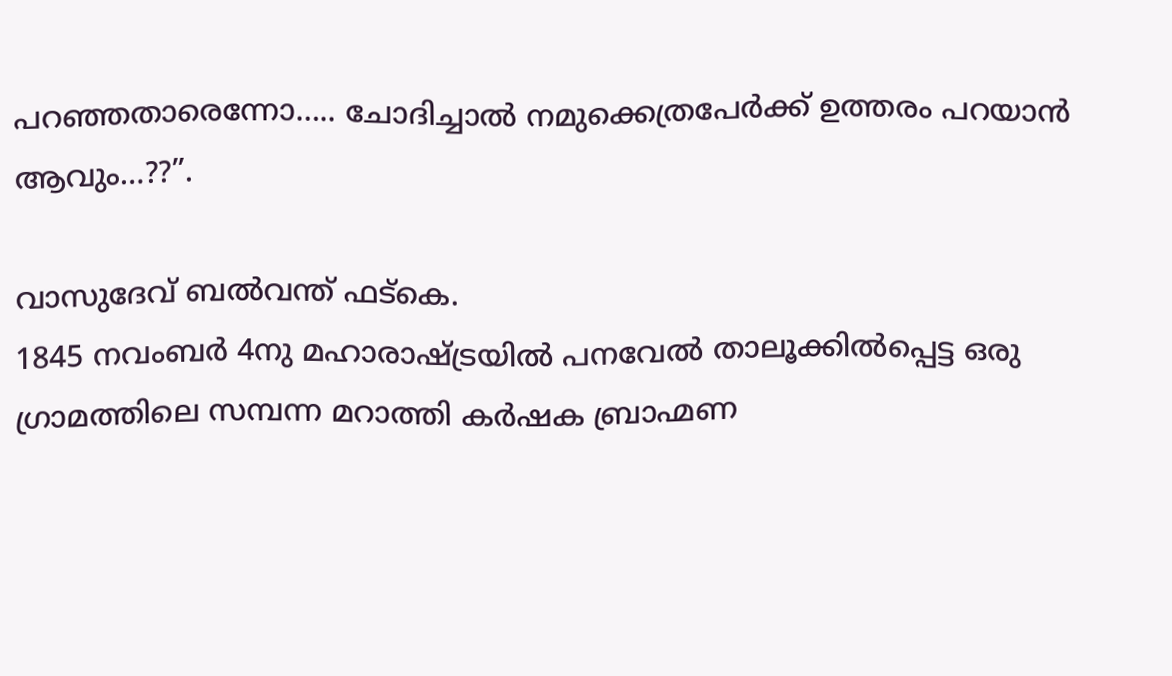പറഞ്ഞതാരെന്നോ….. ചോദിച്ചാല്‍ നമുക്കെത്രപേര്‍ക്ക് ഉത്തരം പറയാന്‍ ആവും…??”.

വാസുദേവ് ബല്‍വന്ത് ഫട്കെ.
1845 നവംബര്‍ 4നു മഹാരാഷ്ട്രയില്‍ പനവേല്‍ താലൂക്കില്‍പ്പെട്ട ഒരു ഗ്രാമത്തിലെ സമ്പന്ന മറാത്തി കര്‍ഷക ബ്രാഹ്മണ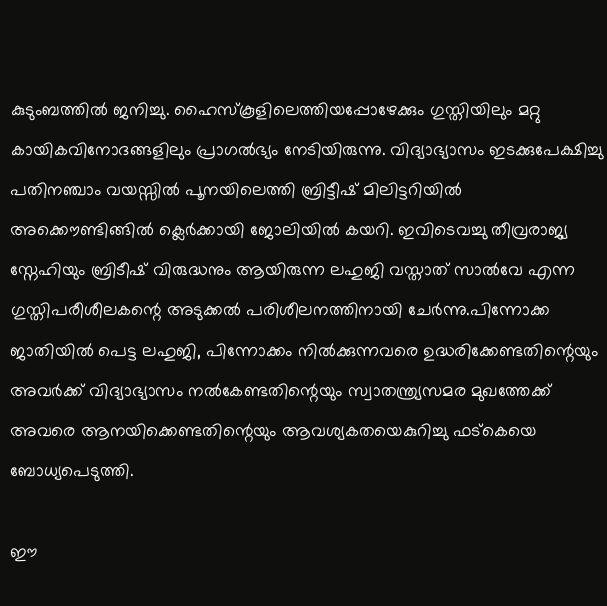കുടുംബത്തില്‍ ജനിച്ചു. ഹൈസ്കൂളിലെത്തിയപ്പോഴേക്കും ഗുസ്തിയിലും മറ്റു കായികവിനോദങ്ങളിലും പ്രാഗല്‍ഭ്യം നേടിയിരുന്നു. വിദ്യാഭ്യാസം ഇടക്കുപേക്ഷിച്ചു പതിനഞ്ചാം വയസ്സില്‍ പൂനയിലെത്തി ബ്രിട്ടീഷ്‌ മിലിട്ടറിയില്‍ അക്കൌണ്ടിങ്ങില്‍ ക്ലെര്‍ക്കായി ജോലിയില്‍ കയറി. ഇവിടെവച്ചു തീവ്രരാജ്യ സ്നേഹിയും ബ്രിടീഷ്‌ വിരുദ്ധനും ആയിരുന്ന ലഹുജി വസ്താത് സാല്‍വേ എന്ന ഗുസ്തിപരീശീലകന്റെ അടുക്കല്‍ പരിശീലനത്തിനായി ചേര്‍ന്നു.പിന്നോക്ക ജാതിയില്‍ പെട്ട ലഹുജി, പിന്നോക്കം നില്‍ക്കുന്നവരെ ഉദ്ധരിക്കേണ്ടതിന്റെയും അവര്‍ക്ക് വിദ്യാഭ്യാസം നല്‍കേണ്ടതിന്റെയും സ്വാതന്ത്ര്യസമര മുഖത്തേക്ക് അവരെ ആനയിക്കെണ്ടതിന്റെയും ആവശ്യകതയെകുറിച്ചു ഫട്കെയെ ബോധ്യപെടുത്തി.

ഈ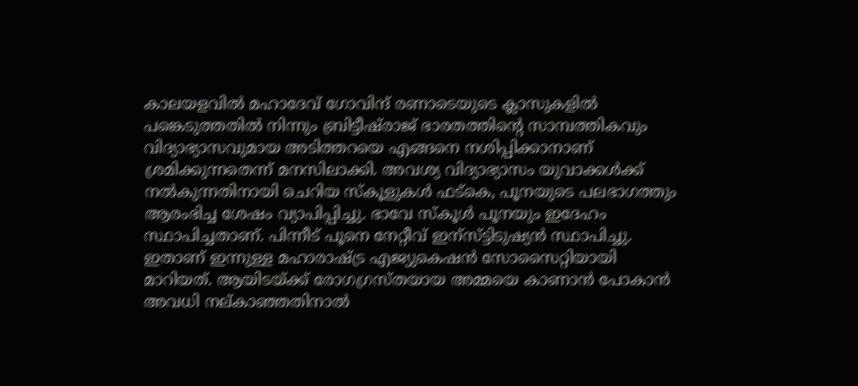കാലയളവില്‍ മഹാദേവ് ഗോവിന്ദ് രണാടെയുടെ ക്ലാസുകളില്‍ പങ്കെടുത്തതില്‍ നിന്നും ബ്രിട്ടീഷ്‌രാജ് ഭാരതത്തിന്റെ സാമ്പത്തികവും വിദ്യാഭ്യാസവുമായ അടിത്തറയെ എങ്ങനെ നശിപ്പിക്കാനാണ് ശ്രമിക്കുന്നതെന്ന്‌ മനസിലാക്കി. അവശ്യ വിദ്യാഭ്യാസം യുവാക്കള്‍ക്ക് നല്‍കുന്നതിനായി ചെറിയ സ്കൂളുകള്‍ ഫട്കെ, പൂനയുടെ പലഭാഗത്തും ആരംഭിച്ച ശേഷം വ്യാപിപ്പിച്ചു. ഭാവേ സ്കൂള്‍ പൂനയും ഇദേഹം സ്ഥാപിച്ചതാണ്. പിന്നീട് പൂനെ നേറ്റീവ് ഇന്സ്ട്ടിടുഷ്യന്‍ സ്ഥാപിച്ചു. ഇതാണ് ഇന്നുള്ള മഹാരാഷ്ട്ര എജ്യുകെഷന്‍ സോസൈറ്റിയായി മാറിയത്. ആയിടയ്ക്ക് രോഗഗ്രസ്തയായ അമ്മയെ കാണാന്‍ പോകാന്‍ അവധി നല്കാഞ്ഞതിനാല്‍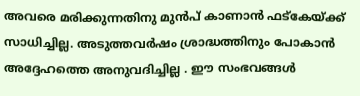അവരെ മരിക്കുന്നതിനു മുന്‍പ് കാണാന്‍ ഫട്കേയ്ക്ക് സാധിച്ചില്ല. അടുത്തവര്‍ഷം ശ്രാദ്ധത്തിനും പോകാന്‍ അദ്ദേഹത്തെ അനുവദിച്ചില്ല . ഈ സംഭവങ്ങള്‍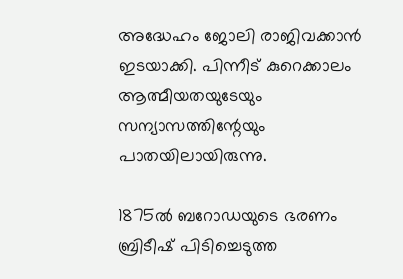അദ്ധേഹം ജോലി രാജിവക്കാന്‍ ഇടയാക്കി. പിന്നീട് കുറെക്കാലം ആത്മീയതയുടേയും സന്യാസത്തിന്റേയും പാതയിലായിരുന്നു.

1875ല്‍ ബറോഡയുടെ ഭരണം ബ്രിടീഷ്‌ പിടിച്ചെടുത്ത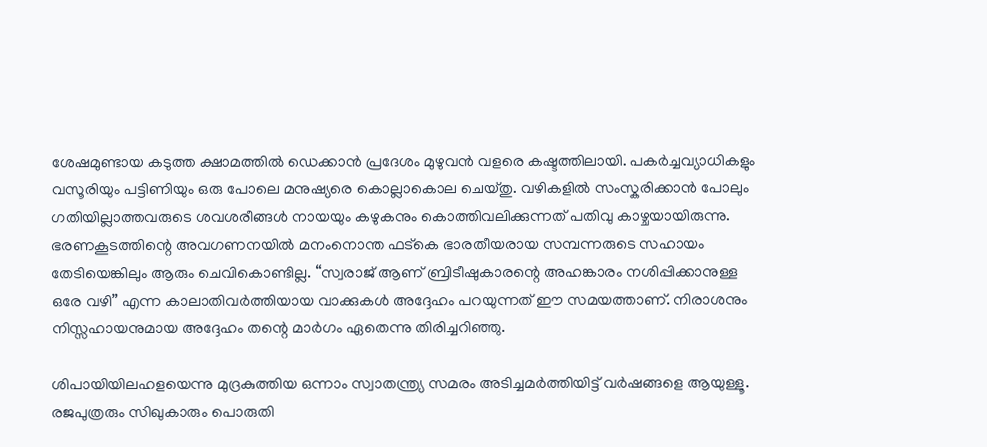ശേഷമുണ്ടായ കടുത്ത ക്ഷാമത്തില്‍ ഡെക്കാന്‍ പ്രദേശം മുഴുവന്‍ വളരെ കഷ്ടത്തിലായി. പകര്‍ച്ചവ്യാധികളും വസൂരിയും പട്ടിണിയും ഒരു പോലെ മനുഷ്യരെ കൊല്ലാകൊല ചെയ്തു. വഴികളില്‍ സംസ്കരിക്കാന്‍ പോലും ഗതിയില്ലാത്തവരുടെ ശവശരീങ്ങള്‍ നായയും കഴുകനും കൊത്തിവലിക്കുന്നത് പതിവു കാഴ്ചയായിരുന്നു. ഭരണകൂടത്തിന്റെ അവഗണനയില്‍ മനംനൊന്ത ഫട്കെ ഭാരതീയരായ സമ്പന്നരുടെ സഹായം തേടിയെങ്കിലും ആരും ചെവികൊണ്ടില്ല. “സ്വരാജ്‌ ആണ് ബ്രിടീഷുകാരന്റെ അഹങ്കാരം നശിപ്പിക്കാനുള്ള ഒരേ വഴി” എന്ന കാലാതിവര്‍ത്തിയായ വാക്കുകള്‍ അദ്ദേഹം പറയുന്നത് ഈ സമയത്താണ്. നിരാശനും നിസ്സഹായനുമായ അദ്ദേഹം തന്റെ മാര്‍ഗം ഏതെന്നു തിരിച്ചറിഞ്ഞു.

ശിപായിയിലഹളയെന്നു മുദ്രകുത്തിയ ഒന്നാം സ്വാതന്ത്ര്യ സമരം അടിച്ചമര്‍ത്തിയിട്ട് വര്‍ഷങ്ങളെ ആയുള്ളൂ. രജപുത്രരും സിഖുകാരും പൊരുതി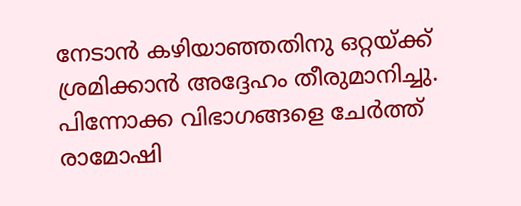നേടാന്‍ കഴിയാഞ്ഞതിനു ഒറ്റയ്ക്ക് ശ്രമിക്കാന്‍ അദ്ദേഹം തീരുമാനിച്ചു. പിന്നോക്ക വിഭാഗങ്ങളെ ചേര്‍ത്ത് രാമോഷി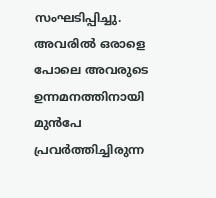സംഘടിപ്പിച്ചു. അവരില്‍ ഒരാളെ പോലെ അവരുടെ ഉന്നമനത്തിനായി മുൻപേ പ്രവര്‍ത്തിച്ചിരുന്ന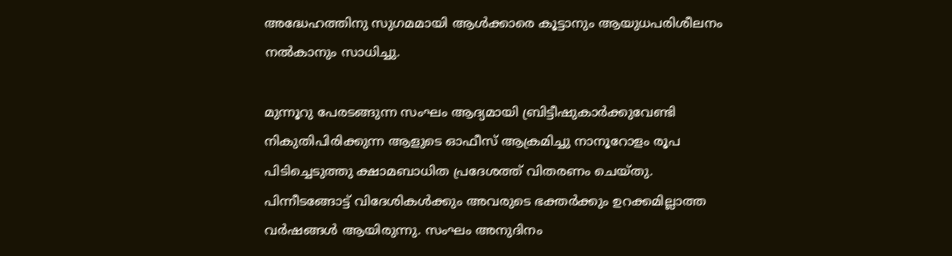അദ്ധേഹത്തിനു സുഗമമായി ആള്‍ക്കാരെ കൂട്ടാനും ആയുധപരിശീലനം നല്‍കാനും സാധിച്ചു.

മുന്നൂറു പേരടങ്ങുന്ന സംഘം ആദ്യമായി ബ്രിട്ടീഷുകാര്‍ക്കുവേണ്ടി നികുതിപിരിക്കുന്ന ആളുടെ ഓഫീസ്‌ ആക്രമിച്ചു നാനൂറോളം രൂപ പിടിച്ചെടുത്തു ക്ഷാമബാധിത പ്രദേശത്ത് വിതരണം ചെയ്തു. പിന്നീടങ്ങോട്ട് വിദേശികള്‍ക്കും അവരുടെ ഭക്തര്‍ക്കും ഉറക്കമില്ലാത്ത വര്‍ഷങ്ങള്‍ ആയിരുന്നു. സംഘം അനുദിനം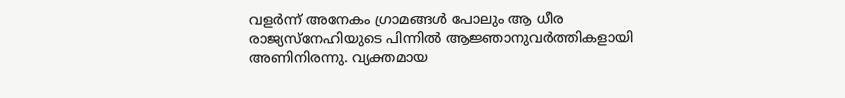വളർന്ന് അനേകം ഗ്രാമങ്ങള്‍ പോലും ആ ധീര രാജ്യസ്നേഹിയുടെ പിന്നില്‍ ആജ്ഞാനുവര്‍ത്തികളായി അണിനിരന്നു. വ്യക്തമായ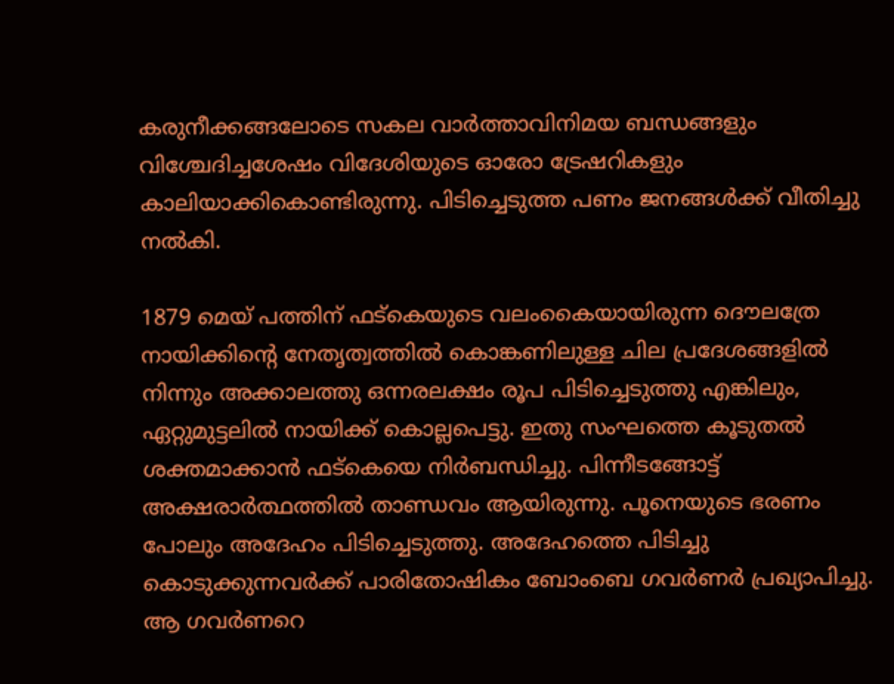കരുനീക്കങ്ങലോടെ സകല വാര്‍ത്താവിനിമയ ബന്ധങ്ങളും വിശ്ചേദിച്ചശേഷം വിദേശിയുടെ ഓരോ ട്രേഷറികളും കാലിയാക്കികൊണ്ടിരുന്നു. പിടിച്ചെടുത്ത പണം ജനങ്ങള്‍ക്ക്‌ വീതിച്ചു നല്‍കി.

1879 മെയ്‌ പത്തിന് ഫട്കെയുടെ വലംകൈയായിരുന്ന ദൌലത്രേ നായിക്കിന്റെ നേതൃത്വത്തില്‍ കൊങ്കണിലുള്ള ചില പ്രദേശങ്ങളില്‍ നിന്നും അക്കാലത്തു ഒന്നരലക്ഷം രൂപ പിടിച്ചെടുത്തു എങ്കിലും, ഏറ്റുമുട്ടലില്‍ നായിക്ക് കൊല്ലപെട്ടു. ഇതു സംഘത്തെ കൂടുതല്‍ ശക്തമാക്കാന്‍ ഫട്കെയെ നിര്‍ബന്ധിച്ചു. പിന്നീടങ്ങോട്ട് അക്ഷരാര്‍ത്ഥത്തില്‍ താണ്ഡവം ആയിരുന്നു. പൂനെയുടെ ഭരണം പോലും അദേഹം പിടിച്ചെടുത്തു. അദേഹത്തെ പിടിച്ചു കൊടുക്കുന്നവര്‍ക്ക് പാരിതോഷികം ബോംബെ ഗവര്‍ണര്‍ പ്രഖ്യാപിച്ചു. ആ ഗവര്‍ണറെ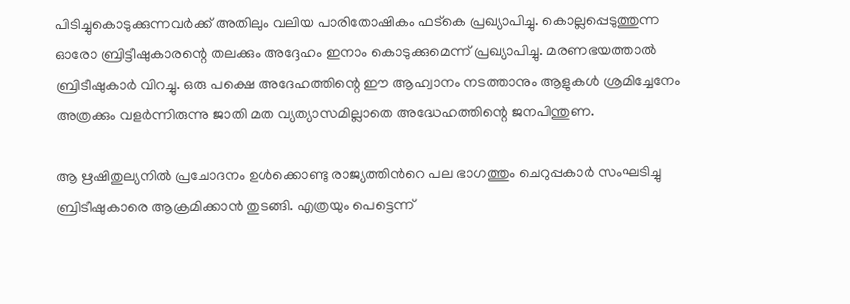പിടിച്ചുകൊടുക്കുന്നവര്‍ക്ക് അതിലും വലിയ പാരിതോഷികം ഫട്കെ പ്രഖ്യാപിച്ചു. കൊല്ലപ്പെടുത്തുന്ന ഓരോ ബ്രിട്ടീഷുകാരന്റെ തലക്കും അദ്ദേഹം ഇനാം കൊടുക്കുമെന്ന് പ്രഖ്യാപിച്ചു. മരണഭയത്താല്‍ ബ്രിടീഷുകാര്‍ വിറച്ചു. ഒരു പക്ഷെ അദേഹത്തിന്റെ ഈ ആഹ്വാനം നടത്താനും ആളുകള്‍ ശ്രമിച്ചേനേം അത്രക്കും വളര്‍ന്നിരുന്നു ജാതി മത വ്യത്യാസമില്ലാതെ അദ്ധേഹത്തിന്റെ ജനപിന്തുണ.

ആ ഋഷിതുല്യനിൽ പ്രചോദനം ഉള്‍ക്കൊണ്ടു രാജ്യത്തിന്‍റെ പല ഭാഗത്തും ചെറുപ്പകാര്‍ സംഘടിച്ചു ബ്രിടീഷുകാരെ ആക്രമിക്കാന്‍ തുടങ്ങി. എത്രയും പെട്ടെന്ന്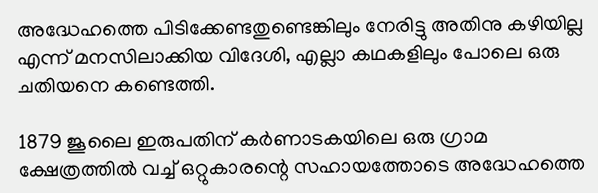അദ്ധേഹത്തെ പിടിക്കേണ്ടതുണ്ടെങ്കിലും നേരിട്ടു അതിനു കഴിയില്ല എന്ന് മനസിലാക്കിയ വിദേശി, എല്ലാ കഥകളിലും പോലെ ഒരു ചതിയനെ കണ്ടെത്തി.

1879 ജൂലൈ ഇരുപതിന് കര്‍ണാടകയിലെ ഒരു ഗ്രാമ ക്ഷേത്രത്തില്‍ വച്ച് ഒറ്റുകാരന്റെ സഹായത്തോടെ അദ്ധേഹത്തെ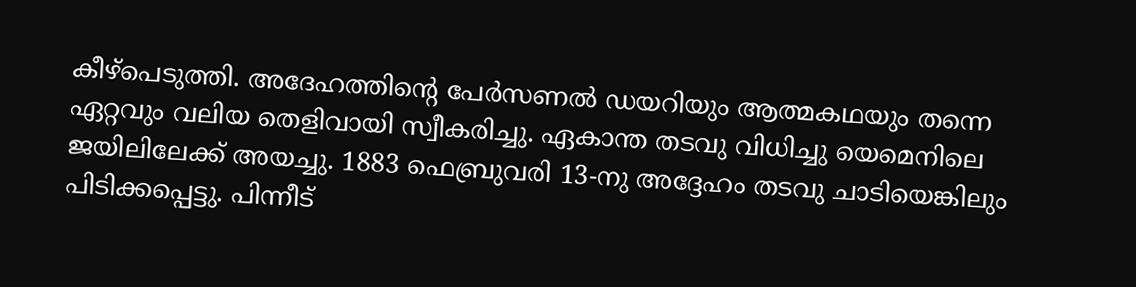കീഴ്പെടുത്തി. അദേഹത്തിന്റെ പേര്‍സണല്‍ ഡയറിയും ആത്മകഥയും തന്നെ ഏറ്റവും വലിയ തെളിവായി സ്വീകരിച്ചു. ഏകാന്ത തടവു വിധിച്ചു യെമെനിലെ ജയിലിലേക്ക് അയച്ചു. 1883 ഫെബ്രുവരി 13-നു അദ്ദേഹം തടവു ചാടിയെങ്കിലും പിടിക്കപ്പെട്ടു. പിന്നീട്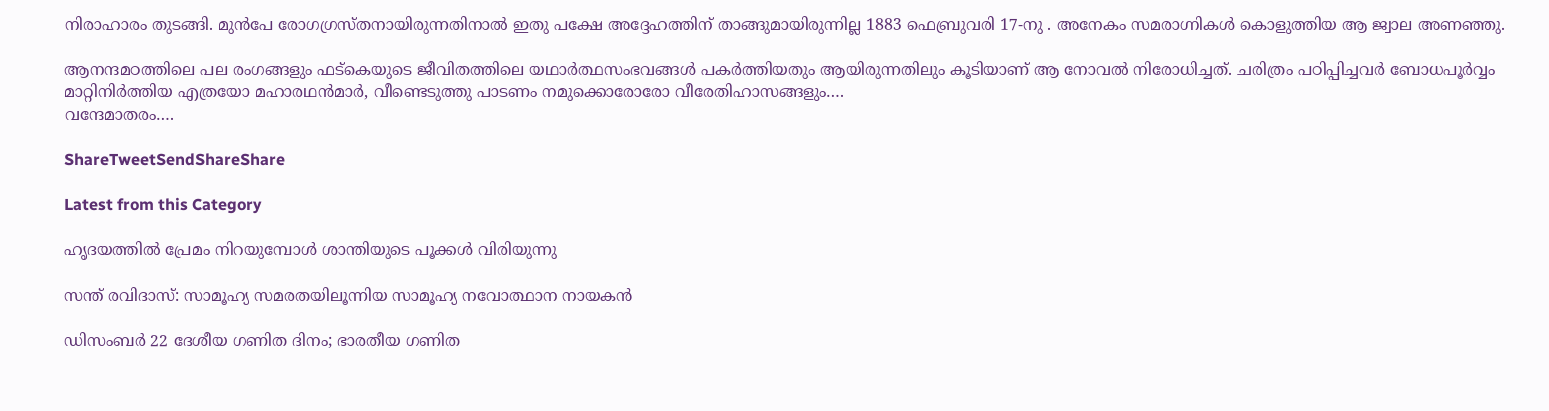നിരാഹാരം തുടങ്ങി. മുന്‍പേ രോഗഗ്രസ്തനായിരുന്നതിനാല്‍ ഇതു പക്ഷേ അദ്ദേഹത്തിന് താങ്ങുമായിരുന്നില്ല 1883 ഫെബ്രുവരി 17-നു . അനേകം സമരാഗ്നികള്‍ കൊളുത്തിയ ആ ജ്വാല അണഞ്ഞു.

ആനന്ദമഠത്തിലെ പല രംഗങ്ങളും ഫട്കെയുടെ ജീവിതത്തിലെ യഥാര്‍ത്ഥസംഭവങ്ങള്‍ പകര്‍ത്തിയതും ആയിരുന്നതിലും കൂടിയാണ് ആ നോവല്‍ നിരോധിച്ചത്. ചരിത്രം പഠിപ്പിച്ചവര്‍ ബോധപൂര്‍വ്വം മാറ്റിനിര്‍ത്തിയ എത്രയോ മഹാരഥന്‍മാര്‍, വീണ്ടെടുത്തു പാടണം നമുക്കൊരോരോ വീരേതിഹാസങ്ങളും….
വന്ദേമാതരം….

ShareTweetSendShareShare

Latest from this Category

ഹൃദയത്തില്‍ പ്രേമം നിറയുമ്പോള്‍ ശാന്തിയുടെ പൂക്കള്‍ വിരിയുന്നു

സന്ത് രവിദാസ്: സാമൂഹ്യ സമരതയിലൂന്നിയ സാമൂഹ്യ നവോത്ഥാന നായകൻ

ഡിസംബർ 22 ദേശീയ ഗണിത ദിനം; ഭാരതീയ ഗണിത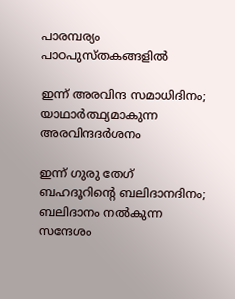പാരമ്പര്യം പാഠപുസ്തകങ്ങളിൽ

ഇന്ന് അരവിന്ദ സമാധിദിനം; യാഥാർത്ഥ്യമാകുന്ന അരവിന്ദദർശനം

ഇന്ന് ഗുരു തേഗ് ബഹദൂറിൻ്റെ ബലിദാനദിനം; ബലിദാനം നൽകുന്ന സന്ദേശം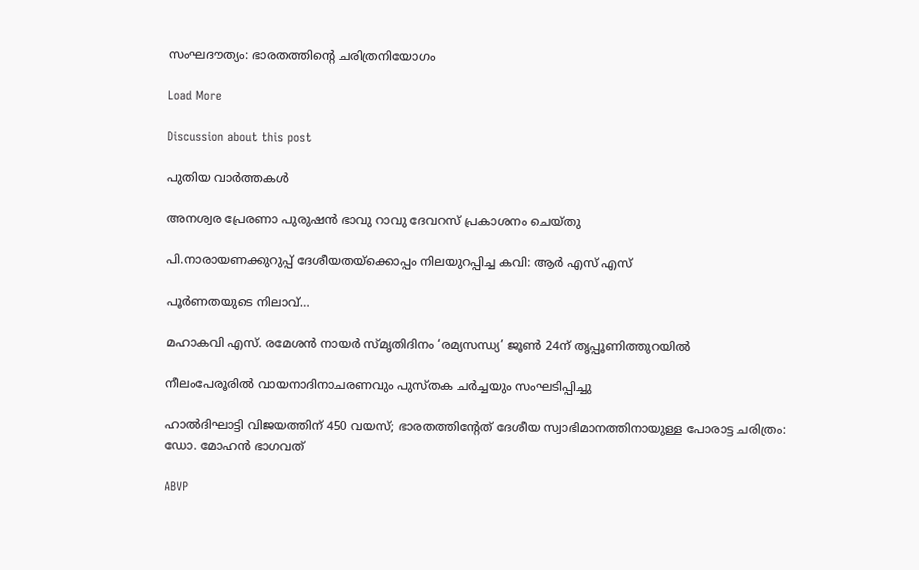സംഘദൗത്യം: ഭാരതത്തിന്റെ ചരിത്രനിയോഗം

Load More

Discussion about this post

പുതിയ വാര്‍ത്തകള്‍

അനശ്വര പ്രേരണാ പുരുഷൻ ഭാവു റാവു ദേവറസ് പ്രകാശനം ചെയ്തു

പി.നാരായണക്കുറുപ്പ് ദേശീയതയ്ക്കൊപ്പം നിലയുറപ്പിച്ച കവി: ആർ എസ് എസ്

പൂർണതയുടെ നിലാവ്…

മഹാകവി എസ്. രമേശൻ നായർ സ്മൃതിദിനം ‘രമ്യസന്ധ്യ’ ജൂൺ 24ന് തൃപ്പൂണിത്തുറയിൽ

നീലംപേരൂരിൽ വായനാദിനാചരണവും പുസ്തക ചർച്ചയും സംഘടിപ്പിച്ചു

ഹാല്‍ദിഘാട്ടി വിജയത്തിന് 450 വയസ്; ഭാരതത്തിന്റേത് ദേശീയ സ്വാഭിമാനത്തിനായുള്ള പോരാട്ട ചരിത്രം: ഡോ. മോഹന്‍ ഭാഗവത്

ABVP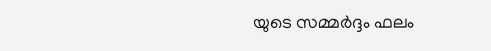യുടെ സമ്മർദ്ദം ഫലം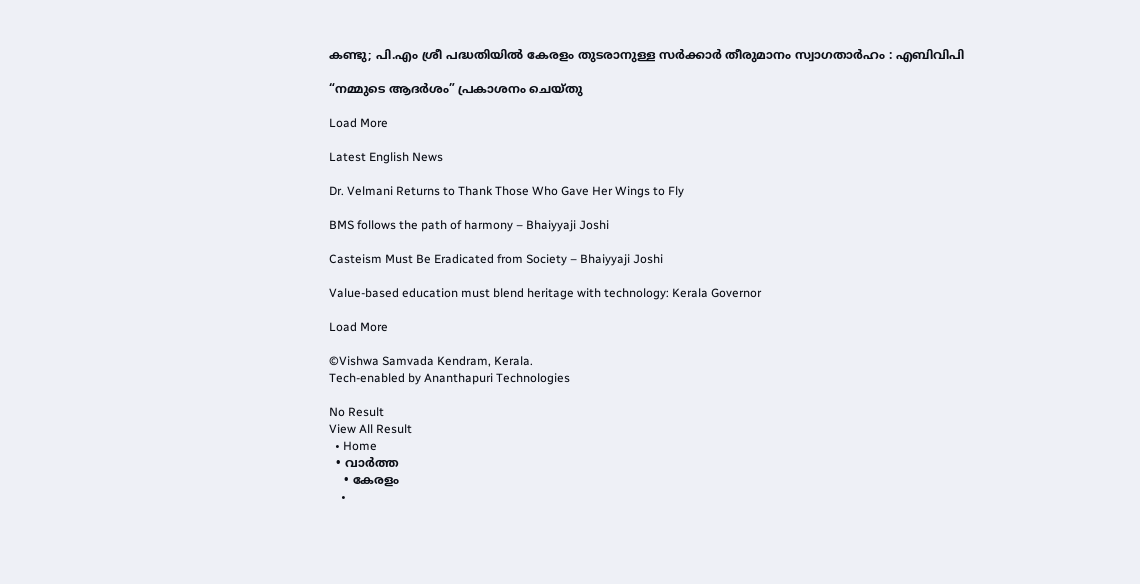കണ്ടു; പി.എം ശ്രീ പദ്ധതിയിൽ കേരളം തുടരാനുള്ള സർക്കാർ തീരുമാനം സ്വാഗതാർഹം : എബിവിപി

“നമ്മുടെ ആദർശം” പ്രകാശനം ചെയ്തു

Load More

Latest English News

Dr. Velmani Returns to Thank Those Who Gave Her Wings to Fly

BMS follows the path of harmony – Bhaiyyaji Joshi

Casteism Must Be Eradicated from Society – Bhaiyyaji Joshi

Value-based education must blend heritage with technology: Kerala Governor

Load More

©Vishwa Samvada Kendram, Kerala.
Tech-enabled by Ananthapuri Technologies

No Result
View All Result
  • Home
  • വാര്‍ത്ത
    • കേരളം
    •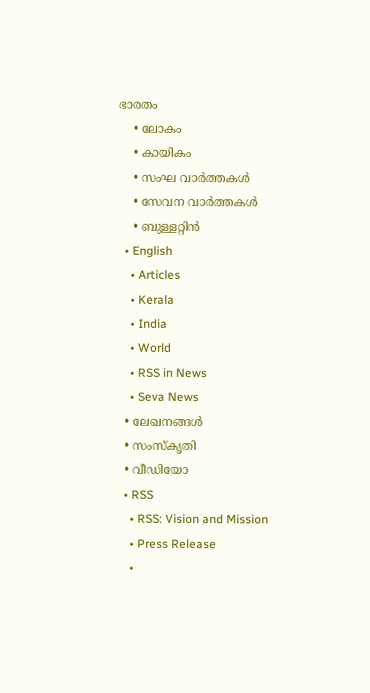ഭാരതം
    • ലോകം
    • കായികം
    • സംഘ വാര്‍ത്തകള്‍
    • സേവന വാര്‍ത്തകള്‍
    • ബുള്ളറ്റിൻ
  • English
    • Articles
    • Kerala
    • India
    • World
    • RSS in News
    • Seva News
  • ലേഖനങ്ങള്‍
  • സംസ്കൃതി
  • വീഡിയോ
  • RSS
    • RSS: Vision and Mission
    • Press Release
    •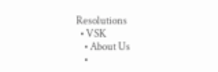Resolutions
  • VSK
    • About Us
    •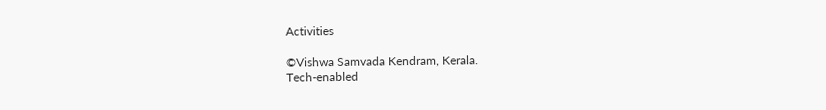Activities

©Vishwa Samvada Kendram, Kerala.
Tech-enabled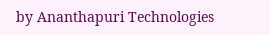by Ananthapuri Technologies